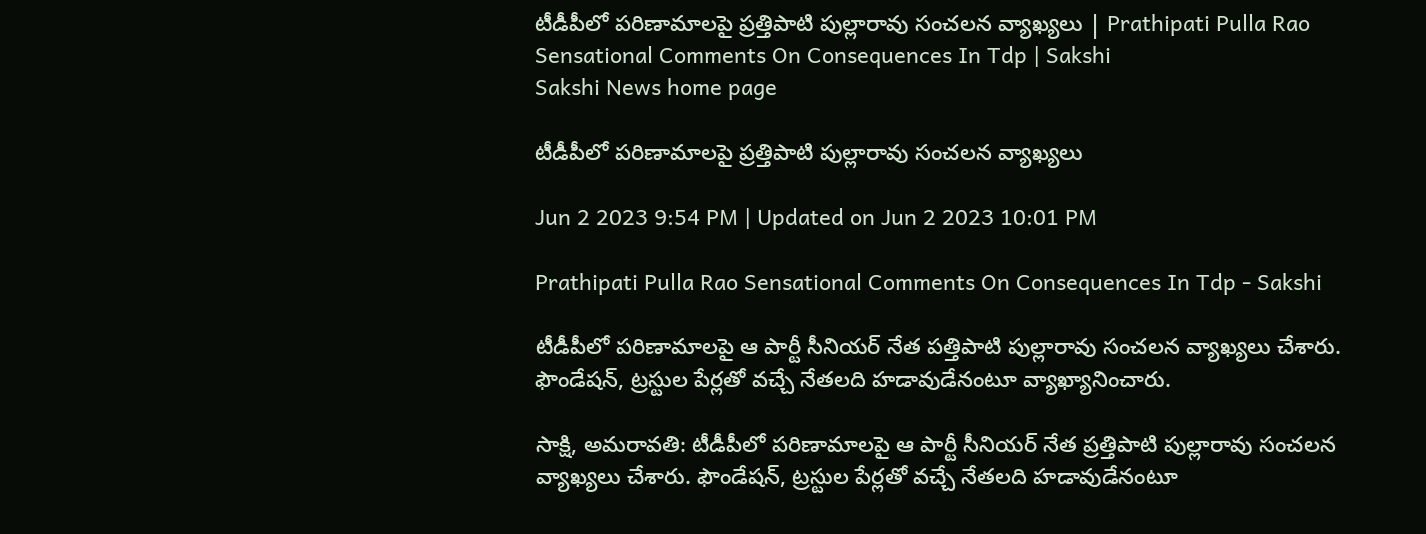టీడీపీలో పరిణామాలపై ప్రత్తిపాటి పుల్లారావు సంచలన వ్యాఖ్యలు | Prathipati Pulla Rao Sensational Comments On Consequences In Tdp | Sakshi
Sakshi News home page

టీడీపీలో పరిణామాలపై ప్రత్తిపాటి పుల్లారావు సంచలన వ్యాఖ్యలు

Jun 2 2023 9:54 PM | Updated on Jun 2 2023 10:01 PM

Prathipati Pulla Rao Sensational Comments On Consequences In Tdp - Sakshi

టీడీపీలో పరిణామాలపై ఆ పార్టీ సీనియర్ నేత పత్తిపాటి పుల్లారావు సంచలన వ్యాఖ్యలు చేశారు. ఫౌండేషన్‌, ట్రస్టుల పేర్లతో వచ్చే నేతలది హడావుడేనంటూ వ్యాఖ్యానించారు.

సాక్షి, అమరావతి: టీడీపీలో పరిణామాలపై ఆ పార్టీ సీనియర్ నేత ప్రత్తిపాటి పుల్లారావు సంచలన వ్యాఖ్యలు చేశారు. ఫౌండేషన్‌, ట్రస్టుల పేర్లతో వచ్చే నేతలది హడావుడేనంటూ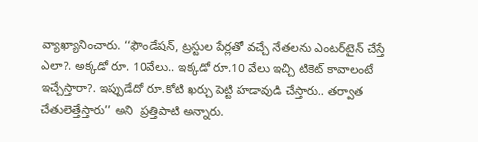వ్యాఖ్యానించారు. ‘‘ఫౌండేషన్‌, ట్రస్టుల పేర్లతో వచ్చే నేతలను ఎంటర్‌టైన్‌ చేస్తే ఎలా?. అక్కడో రూ. 10వేలు.. ఇక్కడో రూ.10 వేలు ఇచ్చి టికెట్‌ కావాలంటే ఇచ్చేస్తారా?. ఇప్పుడేదో రూ.కోటి ఖర్చు పెట్టి హడావుడి చేస్తారు.. తర్వాత చేతులెత్తేస్తారు’’ అని  ప్రత్తిపాటి అన్నారు.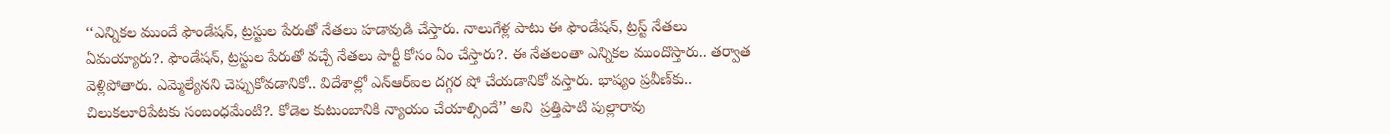‘‘ఎన్నికల ముందే ఫౌండేషన్‌, ట్రస్టుల పేరుతో నేతలు హడావుడి చేస్తారు. నాలుగేళ్ల పాటు ఈ ఫౌండేషన్‌, ట్రస్ట్‌ నేతలు ఏమయ్యారు?. ఫౌండేషన్‌, ట్రస్టుల పేరుతో వచ్చే నేతలు పార్టీ కోసం ఏం చేస్తారు?. ఈ నేతలంతా ఎన్నికల ముందొస్తారు.. తర్వాత వెళ్లిపోతారు. ఎమ్మెల్యేనని చెప్పుకోవడానికో.. విదేశాల్లో ఎన్‌ఆర్‌ఐల దగ్గర షో చేయడానికో వస్తారు. భాష్యం ప్రవీణ్‌కు.. చిలుకలూరిపేటకు సంబంధమేంటి?. కోడెల కుటుంబానికి న్యాయం చేయాల్సిందే’’ అని  ప్రత్తిపాటి పుల్లారావు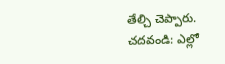తేల్చి చెప్పారు.
చదవండి: ఎల్లో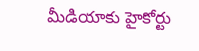మీడియాకు హైకోర్టు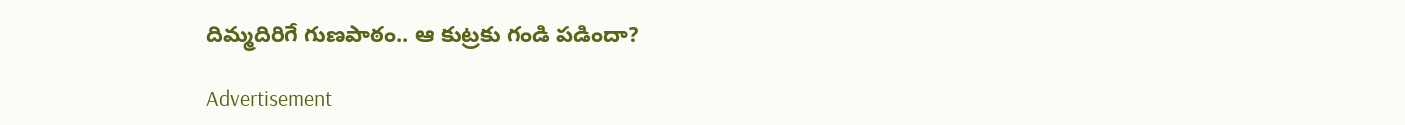దిమ్మదిరిగే గుణపాఠం.. ఆ కుట్రకు గండి పడిందా?

Advertisement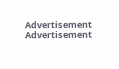Advertisement
Advertisement